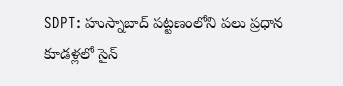SDPT: హుస్నాబాద్ పట్టణంలోని పలు ప్రధాన కూడళ్లలో సైన్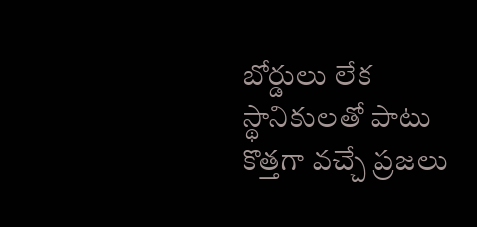బోర్డులు లేక స్థానికులతో పాటు కొత్తగా వచ్చే ప్రజలు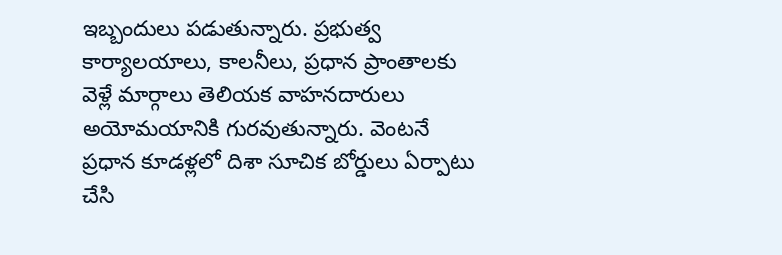ఇబ్బందులు పడుతున్నారు. ప్రభుత్వ కార్యాలయాలు, కాలనీలు, ప్రధాన ప్రాంతాలకు వెళ్లే మార్గాలు తెలియక వాహనదారులు అయోమయానికి గురవుతున్నారు. వెంటనే ప్రధాన కూడళ్లలో దిశా సూచిక బోర్డులు ఏర్పాటు చేసి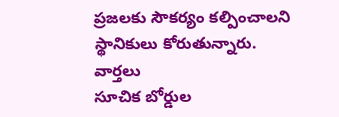ప్రజలకు సౌకర్యం కల్పించాలని స్థానికులు కోరుతున్నారు.
వార్తలు
సూచిక బోర్డుల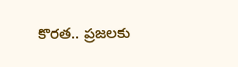కొరత.. ప్రజలకు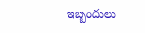ఇబ్బందులు